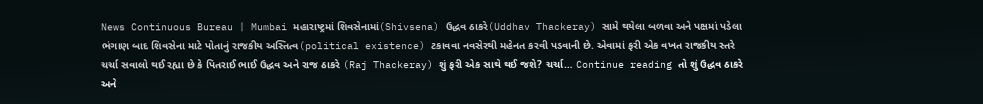News Continuous Bureau | Mumbai મહારાષ્ટ્રમાં શિવસેનામાં(Shivsena) ઉદ્ધવ ઠાકરે(Uddhav Thackeray) સામે થયેલા બળવા અને પક્ષમાં પડેલા ભંગાણ બાદ શિવસેના માટે પોતાનું રાજકીય અસ્તિત્વ(political existence) ટકાવવા નવસેરથી મહેનત કરવી પડવાની છે. એવામાં ફરી એક વખત રાજકીય સ્તરે ચર્ચા સવાલો થઈ રહ્યા છે કે પિતરાઈ ભાઈ ઉદ્ધવ અને રાજ ઠાકરે (Raj Thackeray) શું ફરી એક સાથે થઈ જશે? ચર્ચા… Continue reading તો શું ઉદ્ધવ ઠાકરે અને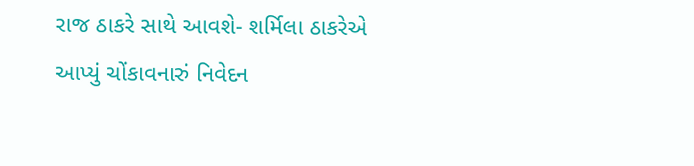રાજ ઠાકરે સાથે આવશે- શર્મિલા ઠાકરેએ આપ્યું ચોંકાવનારું નિવેદન